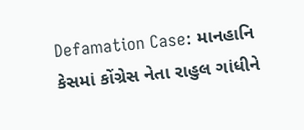Defamation Case: માનહાનિ કેસમાં કોંગ્રેસ નેતા રાહુલ ગાંધીને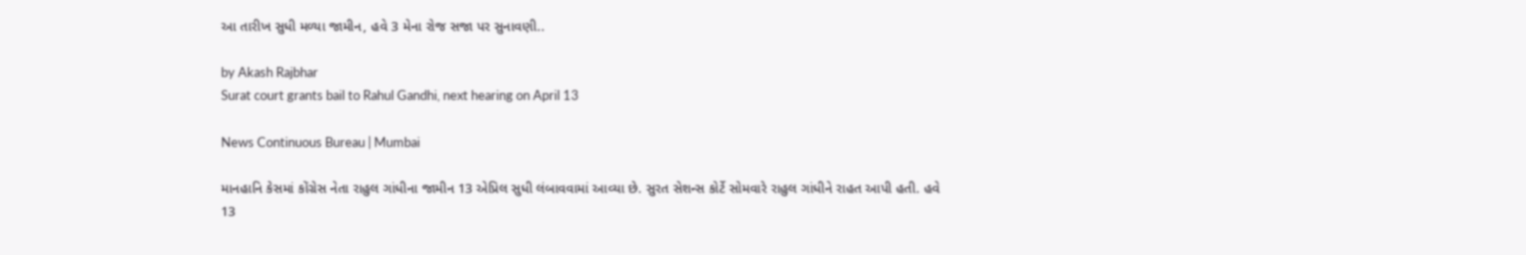આ તારીખ સુધી મળ્યા જામીન, હવે 3 મેના રોજ સજા પર સુનાવણી..

by Akash Rajbhar
Surat court grants bail to Rahul Gandhi, next hearing on April 13

News Continuous Bureau | Mumbai

માનહાનિ કેસમાં કોંગ્રેસ નેતા રાહુલ ગાંધીના જામીન 13 એપ્રિલ સુધી લંબાવવામાં આવ્યા છે. સુરત સેશન્સ કોર્ટે સોમવારે રાહુલ ગાંધીને રાહત આપી હતી. હવે 13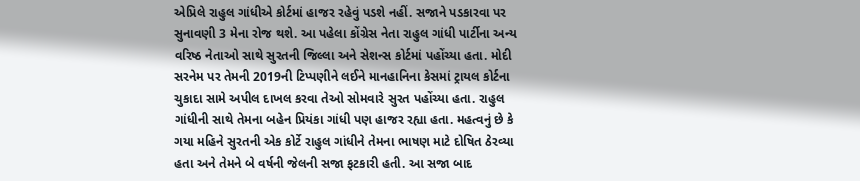એપ્રિલે રાહુલ ગાંધીએ કોર્ટમાં હાજર રહેવું પડશે નહીં. સજાને પડકારવા પર સુનાવણી 3 મેના રોજ થશે. આ પહેલા કોંગ્રેસ નેતા રાહુલ ગાંધી પાર્ટીના અન્ય વરિષ્ઠ નેતાઓ સાથે સુરતની જિલ્લા અને સેશન્સ કોર્ટમાં પહોંચ્યા હતા. મોદી સરનેમ પર તેમની 2019ની ટિપ્પણીને લઈને માનહાનિના કેસમાં ટ્રાયલ કોર્ટના ચુકાદા સામે અપીલ દાખલ કરવા તેઓ સોમવારે સુરત પહોંચ્યા હતા. રાહુલ ગાંધીની સાથે તેમના બહેન પ્રિયંકા ગાંધી પણ હાજર રહ્યા હતા. મહત્વનું છે કે ગયા મહિને સુરતની એક કોર્ટે રાહુલ ગાંધીને તેમના ભાષણ માટે દોષિત ઠેરવ્યા હતા અને તેમને બે વર્ષની જેલની સજા ફટકારી હતી. આ સજા બાદ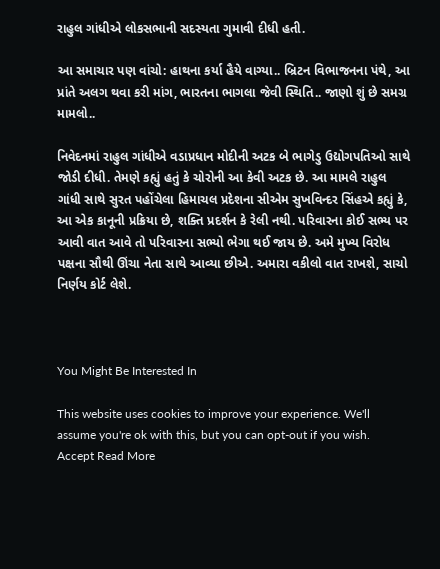રાહુલ ગાંધીએ લોકસભાની સદસ્યતા ગુમાવી દીધી હતી.

આ સમાચાર પણ વાંચો: હાથના કર્યા હૈયે વાગ્યા.. બ્રિટન વિભાજનના પંથે, આ પ્રાંતે અલગ થવા કરી માંગ, ભારતના ભાગલા જેવી સ્થિતિ.. જાણો શું છે સમગ્ર મામલો..

નિવેદનમાં રાહુલ ગાંધીએ વડાપ્રધાન મોદીની અટક બે ભાગેડુ ઉદ્યોગપતિઓ સાથે જોડી દીધી. તેમણે કહ્યું હતું કે ચોરોની આ કેવી અટક છે. આ મામલે રાહુલ ગાંધી સાથે સુરત પહોંચેલા હિમાચલ પ્રદેશના સીએમ સુખવિન્દર સિંહએ કહ્યું કે, આ એક કાનૂની પ્રક્રિયા છે, શક્તિ પ્રદર્શન કે રેલી નથી. પરિવારના કોઈ સભ્ય પર આવી વાત આવે તો પરિવારના સભ્યો ભેગા થઈ જાય છે. અમે મુખ્ય વિરોધ પક્ષના સૌથી ઊંચા નેતા સાથે આવ્યા છીએ. અમારા વકીલો વાત રાખશે, સાચો નિર્ણય કોર્ટ લેશે.



You Might Be Interested In

This website uses cookies to improve your experience. We'll assume you're ok with this, but you can opt-out if you wish. Accept Read More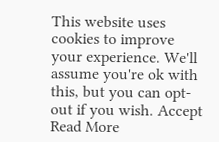This website uses cookies to improve your experience. We'll assume you're ok with this, but you can opt-out if you wish. Accept Read More